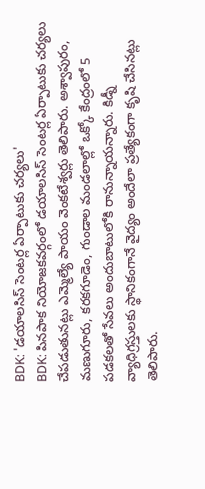BDK: 'డయాలసిస్ సెంటర్ల ఏర్పాటుకు చర్యలు'
BDK: పినపాక నియోజకవర్గంలో డయాలసిస్ సెంటర్ల ఏర్పాటుకు చర్యలు చేపడుతునట్లు ఎమ్మెల్యే పాయం వెంకటేశ్వర్లు తెలిపారు. అశ్వాపురం, మణుగూరు, కరకగూడెం, గుండాల మండలాల్లో ఒక్కో కేంద్రంలో 5 పడకలతో సేవలు అందుబాటులోకి రానున్నాయన్నారు. కిడ్నీ వ్యాధిగ్రస్తులకు స్థానికంగానే వైద్యం అందేలా ప్రత్యేకంగా కృషి చేసినట్లు తెలిపారు.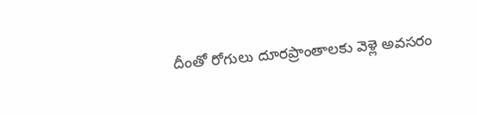దీంతో రోగులు దూరప్రాంతాలకు వెళ్లె అవసరం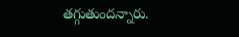తగ్గుతుందన్నారు.